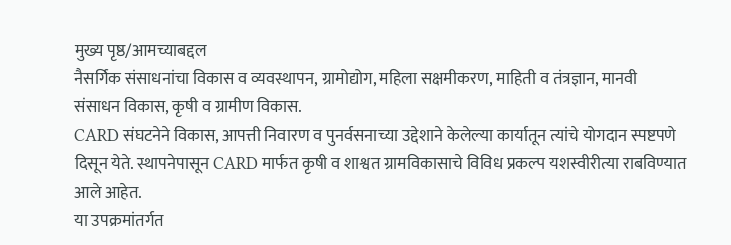मुख्य पृष्ठ/आमच्याबद्दल
नैसर्गिक संसाधनांचा विकास व व्यवस्थापन, ग्रामोद्योग, महिला सक्षमीकरण, माहिती व तंत्रज्ञान, मानवी संसाधन विकास, कृषी व ग्रामीण विकास.
CARD संघटनेने विकास, आपत्ती निवारण व पुनर्वसनाच्या उद्देशाने केलेल्या कार्यातून त्यांचे योगदान स्पष्टपणे दिसून येते. स्थापनेपासून CARD मार्फत कृषी व शाश्वत ग्रामविकासाचे विविध प्रकल्प यशस्वीरीत्या राबविण्यात आले आहेत.
या उपक्रमांतर्गत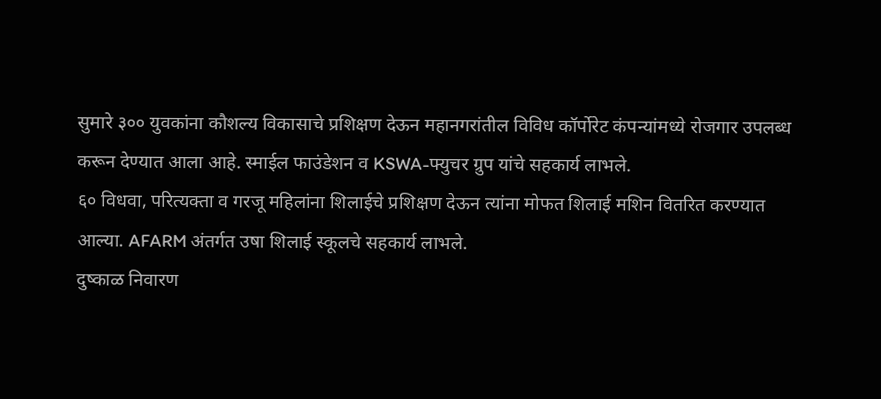सुमारे ३०० युवकांना कौशल्य विकासाचे प्रशिक्षण देऊन महानगरांतील विविध कॉर्पोरेट कंपन्यांमध्ये रोजगार उपलब्ध करून देण्यात आला आहे. स्माईल फाउंडेशन व KSWA-फ्युचर ग्रुप यांचे सहकार्य लाभले.
६० विधवा, परित्यक्ता व गरजू महिलांना शिलाईचे प्रशिक्षण देऊन त्यांना मोफत शिलाई मशिन वितरित करण्यात आल्या. AFARM अंतर्गत उषा शिलाई स्कूलचे सहकार्य लाभले.
दुष्काळ निवारण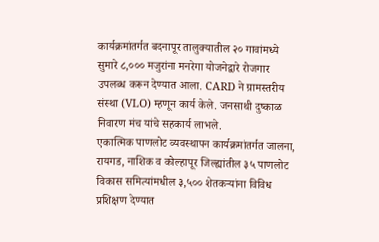कार्यक्रमांतर्गत बदनापूर तालुक्यातील २० गावांमध्ये सुमारे ८,००० मजुरांना मनरेगा योजनेद्वारे रोजगार उपलब्ध करून देण्यात आला. CARD ने ग्रामस्तरीय संस्था (VLO) म्हणून कार्य केले. जनसाथी दुष्काळ निवारण मंच यांचे सहकार्य लाभले.
एकात्मिक पाणलोट व्यवस्थापन कार्यक्रमांतर्गत जालना, रायगड, नाशिक व कोल्हापूर जिल्ह्यांतील ३५ पाणलोट विकास समित्यांमधील ३,५०० शेतकऱ्यांना विविध प्रशिक्षण देण्यात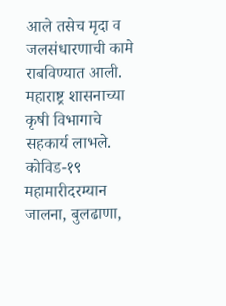आले तसेच मृदा व जलसंधारणाची कामे राबविण्यात आली. महाराष्ट्र शासनाच्या कृषी विभागाचे सहकार्य लाभले.
कोविड-१९ महामारीदरम्यान जालना, बुलढाणा,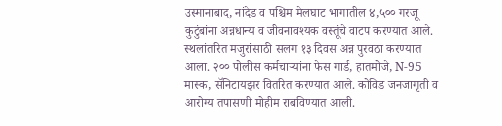उस्मानाबाद, नांदेड व पश्चिम मेलघाट भागातील ४,५०० गरजू कुटुंबांना अन्नधान्य व जीवनावश्यक वस्तूंचे वाटप करण्यात आले. स्थलांतरित मजुरांसाठी सलग १३ दिवस अन्न पुरवठा करण्यात आला. २०० पोलीस कर्मचाऱ्यांना फेस गार्ड, हातमोजे, N-95 मास्क, सॅनिटायझर वितरित करण्यात आले. कोविड जनजागृती व आरोग्य तपासणी मोहीम राबविण्यात आली.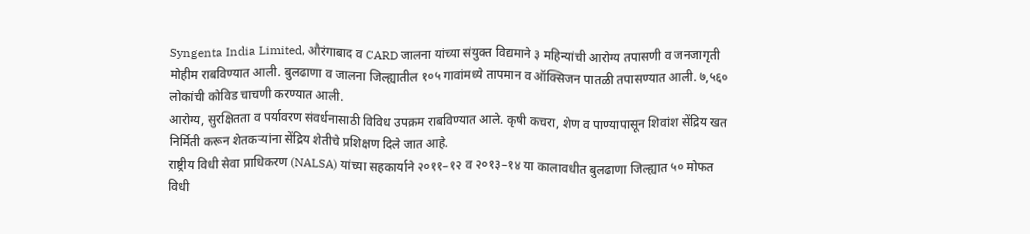Syngenta India Limited, औरंगाबाद व CARD जालना यांच्या संयुक्त विद्यमाने ३ महिन्यांची आरोग्य तपासणी व जनजागृती मोहीम राबविण्यात आली. बुलढाणा व जालना जिल्ह्यातील १०५ गावांमध्ये तापमान व ऑक्सिजन पातळी तपासण्यात आली. ७,५६० लोकांची कोविड चाचणी करण्यात आली.
आरोग्य, सुरक्षितता व पर्यावरण संवर्धनासाठी विविध उपक्रम राबविण्यात आले. कृषी कचरा, शेण व पाण्यापासून शिवांश सेंद्रिय खत निर्मिती करून शेतकऱ्यांना सेंद्रिय शेतीचे प्रशिक्षण दिले जात आहे.
राष्ट्रीय विधी सेवा प्राधिकरण (NALSA) यांच्या सहकार्याने २०११–१२ व २०१३–१४ या कालावधीत बुलढाणा जिल्ह्यात ५० मोफत विधी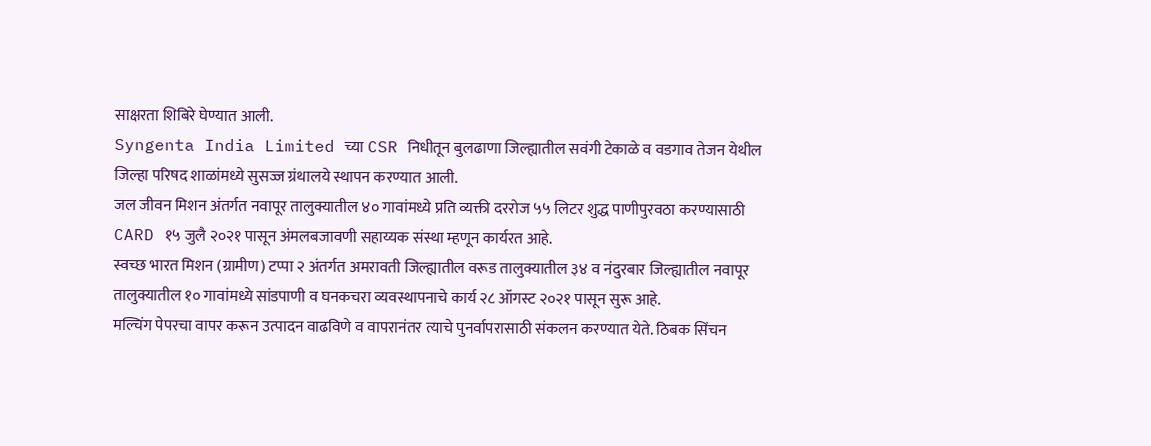साक्षरता शिबिरे घेण्यात आली.
Syngenta India Limited च्या CSR निधीतून बुलढाणा जिल्ह्यातील सवंगी टेकाळे व वडगाव तेजन येथील जिल्हा परिषद शाळांमध्ये सुसज्ज ग्रंथालये स्थापन करण्यात आली.
जल जीवन मिशन अंतर्गत नवापूर तालुक्यातील ४० गावांमध्ये प्रति व्यक्ती दररोज ५५ लिटर शुद्ध पाणीपुरवठा करण्यासाठी CARD १५ जुलै २०२१ पासून अंमलबजावणी सहाय्यक संस्था म्हणून कार्यरत आहे.
स्वच्छ भारत मिशन (ग्रामीण) टप्पा २ अंतर्गत अमरावती जिल्ह्यातील वरूड तालुक्यातील ३४ व नंदुरबार जिल्ह्यातील नवापूर तालुक्यातील १० गावांमध्ये सांडपाणी व घनकचरा व्यवस्थापनाचे कार्य २८ ऑगस्ट २०२१ पासून सुरू आहे.
मल्चिंग पेपरचा वापर करून उत्पादन वाढविणे व वापरानंतर त्याचे पुनर्वापरासाठी संकलन करण्यात येते. ठिबक सिंचन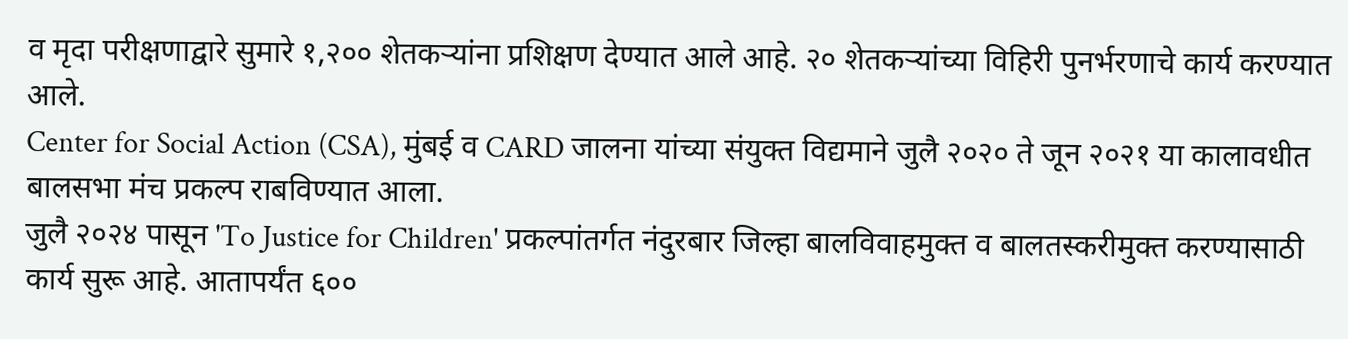व मृदा परीक्षणाद्वारे सुमारे १,२०० शेतकऱ्यांना प्रशिक्षण देण्यात आले आहे. २० शेतकऱ्यांच्या विहिरी पुनर्भरणाचे कार्य करण्यात आले.
Center for Social Action (CSA), मुंबई व CARD जालना यांच्या संयुक्त विद्यमाने जुलै २०२० ते जून २०२१ या कालावधीत बालसभा मंच प्रकल्प राबविण्यात आला.
जुलै २०२४ पासून 'To Justice for Children' प्रकल्पांतर्गत नंदुरबार जिल्हा बालविवाहमुक्त व बालतस्करीमुक्त करण्यासाठी कार्य सुरू आहे. आतापर्यंत ६००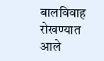बालविवाह रोखण्यात आले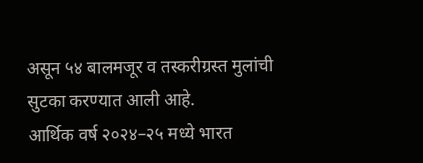असून ५४ बालमजूर व तस्करीग्रस्त मुलांची सुटका करण्यात आली आहे.
आर्थिक वर्ष २०२४–२५ मध्ये भारत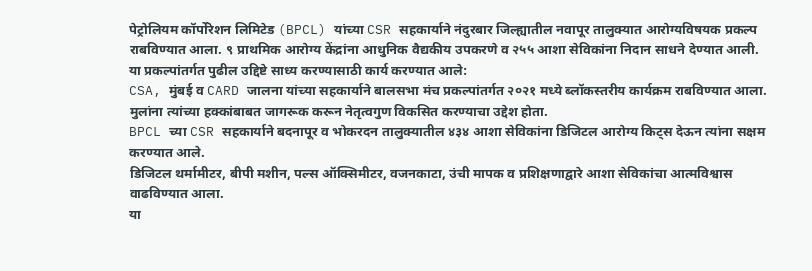पेट्रोलियम कॉर्पोरेशन लिमिटेड (BPCL) यांच्या CSR सहकार्याने नंदुरबार जिल्ह्यातील नवापूर तालुक्यात आरोग्यविषयक प्रकल्प राबविण्यात आला. ९ प्राथमिक आरोग्य केंद्रांना आधुनिक वैद्यकीय उपकरणे व २५५ आशा सेविकांना निदान साधने देण्यात आली.
या प्रकल्पांतर्गत पुढील उद्दिष्टे साध्य करण्यासाठी कार्य करण्यात आले:
CSA, मुंबई व CARD जालना यांच्या सहकार्याने बालसभा मंच प्रकल्पांतर्गत २०२१ मध्ये ब्लॉकस्तरीय कार्यक्रम राबविण्यात आला. मुलांना त्यांच्या हक्कांबाबत जागरूक करून नेतृत्वगुण विकसित करण्याचा उद्देश होता.
BPCL च्या CSR सहकार्याने बदनापूर व भोकरदन तालुक्यातील ४३४ आशा सेविकांना डिजिटल आरोग्य किट्स देऊन त्यांना सक्षम करण्यात आले.
डिजिटल थर्मामीटर, बीपी मशीन, पल्स ऑक्सिमीटर, वजनकाटा, उंची मापक व प्रशिक्षणाद्वारे आशा सेविकांचा आत्मविश्वास वाढविण्यात आला.
या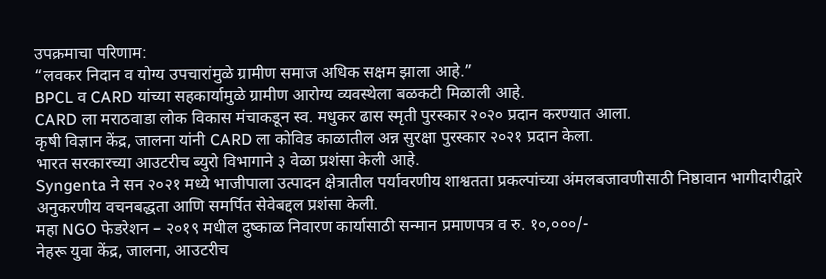उपक्रमाचा परिणाम:
“लवकर निदान व योग्य उपचारांमुळे ग्रामीण समाज अधिक सक्षम झाला आहे.”
BPCL व CARD यांच्या सहकार्यामुळे ग्रामीण आरोग्य व्यवस्थेला बळकटी मिळाली आहे.
CARD ला मराठवाडा लोक विकास मंचाकडून स्व. मधुकर ढास स्मृती पुरस्कार २०२० प्रदान करण्यात आला.
कृषी विज्ञान केंद्र, जालना यांनी CARD ला कोविड काळातील अन्न सुरक्षा पुरस्कार २०२१ प्रदान केला.
भारत सरकारच्या आउटरीच ब्युरो विभागाने ३ वेळा प्रशंसा केली आहे.
Syngenta ने सन २०२१ मध्ये भाजीपाला उत्पादन क्षेत्रातील पर्यावरणीय शाश्वतता प्रकल्पांच्या अंमलबजावणीसाठी निष्ठावान भागीदारीद्वारे अनुकरणीय वचनबद्धता आणि समर्पित सेवेबद्दल प्रशंसा केली.
महा NGO फेडरेशन – २०१९ मधील दुष्काळ निवारण कार्यासाठी सन्मान प्रमाणपत्र व रु. १०,०००/-
नेहरू युवा केंद्र, जालना, आउटरीच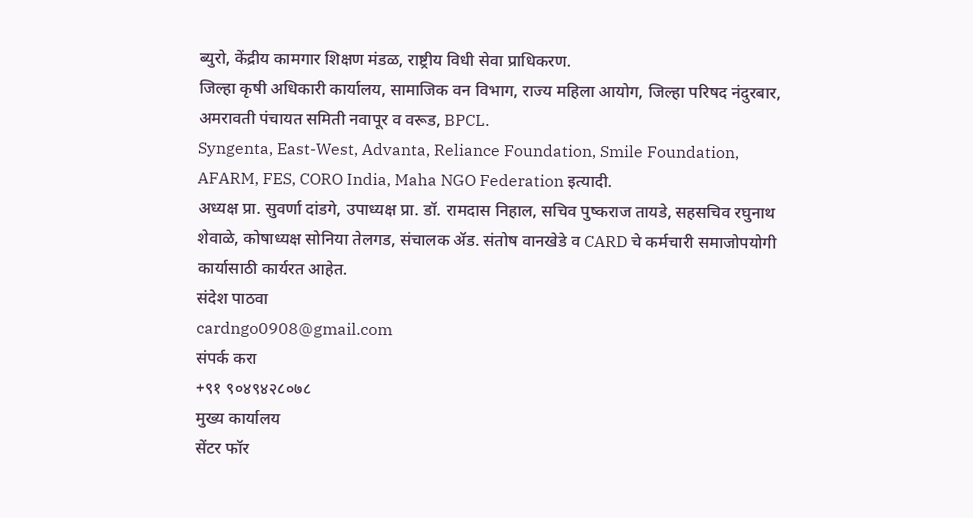ब्युरो, केंद्रीय कामगार शिक्षण मंडळ, राष्ट्रीय विधी सेवा प्राधिकरण.
जिल्हा कृषी अधिकारी कार्यालय, सामाजिक वन विभाग, राज्य महिला आयोग, जिल्हा परिषद नंदुरबार, अमरावती पंचायत समिती नवापूर व वरूड, BPCL.
Syngenta, East-West, Advanta, Reliance Foundation, Smile Foundation, AFARM, FES, CORO India, Maha NGO Federation इत्यादी.
अध्यक्ष प्रा. सुवर्णा दांडगे, उपाध्यक्ष प्रा. डॉ. रामदास निहाल, सचिव पुष्कराज तायडे, सहसचिव रघुनाथ शेवाळे, कोषाध्यक्ष सोनिया तेलगड, संचालक ॲड. संतोष वानखेडे व CARD चे कर्मचारी समाजोपयोगी कार्यासाठी कार्यरत आहेत.
संदेश पाठवा
cardngo0908@gmail.com
संपर्क करा
+९१ ९०४९४२८०७८
मुख्य कार्यालय
सेंटर फॉर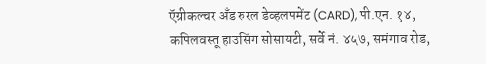ऍग्रीकल्चर अँड रुरल डेव्हलपमेंट (CARD), पी.एन. १४, कपिलवस्तू हाउसिंग सोसायटी, सर्वे नं. ४५७, समंगाव रोड,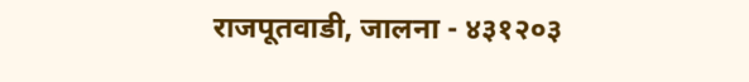राजपूतवाडी, जालना - ४३१२०३